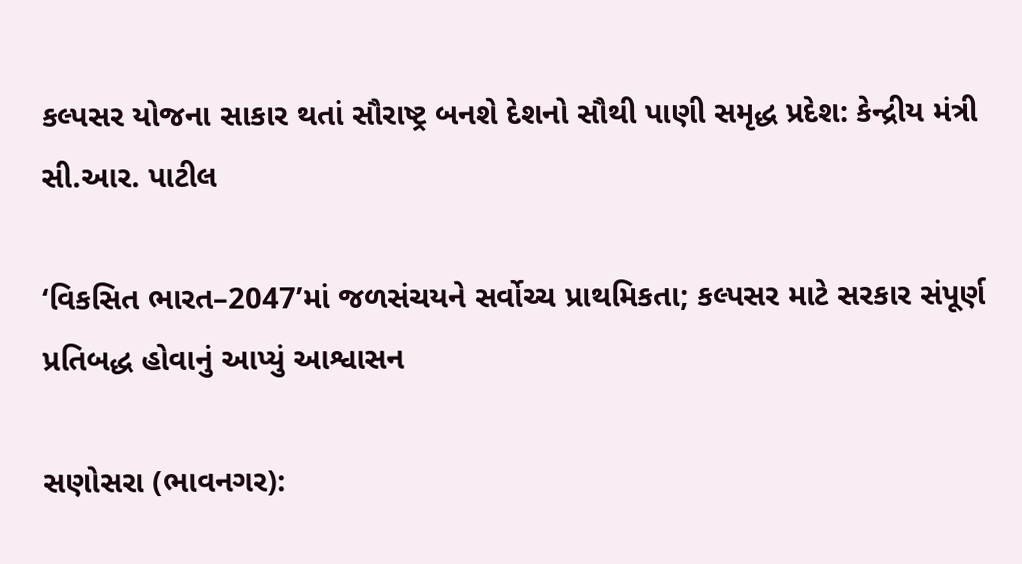કલ્પસર યોજના સાકાર થતાં સૌરાષ્ટ્ર બનશે દેશનો સૌથી પાણી સમૃદ્ધ પ્રદેશ: કેન્દ્રીય મંત્રી સી.આર. પાટીલ

‘વિકસિત ભારત–2047’માં જળસંચયને સર્વોચ્ચ પ્રાથમિકતા; કલ્પસર માટે સરકાર સંપૂર્ણ પ્રતિબદ્ધ હોવાનું આપ્યું આશ્વાસન

સણોસરા (ભાવનગર):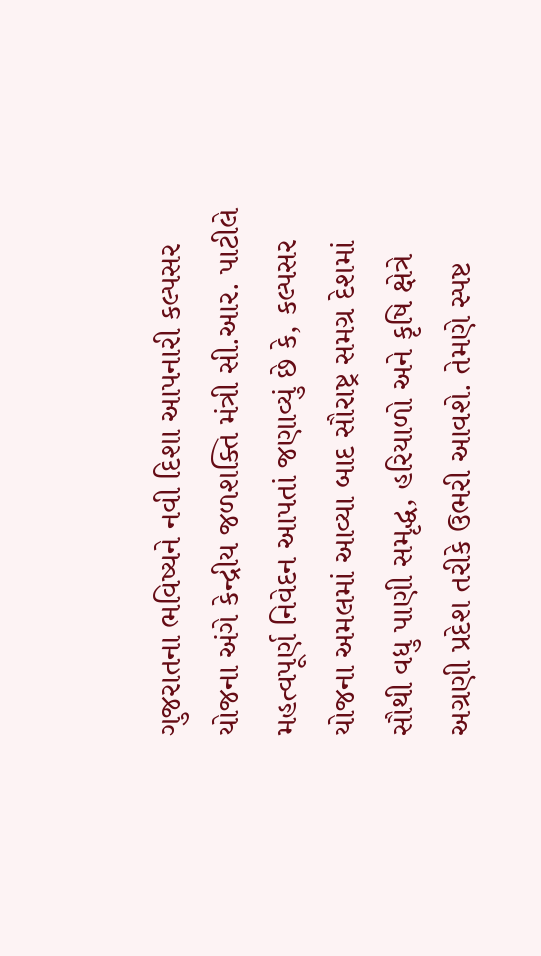ગુજરાતના ભવિષ્યને નવી દિશા આપનારી કલ્પસર યોજના અંગે કેન્દ્રીય જળશક્તિ મંત્રી સી.આર. પાટીલે મહત્વપૂર્ણ નિવેદન આપતાં જણાવ્યું છે કે, કલ્પસર યોજના અમલમાં આવ્યા બાદ સૌરાષ્ટ્ર સમગ્ર દેશમાં સૌથી વધુ પાણી સમૃદ્ધ, હરિયાળો અને કૃષિ ક્ષેત્રે અગ્રણી પ્રદેશ તરીકે ઉભરી આવશે. તેમણે સ્પષ્ટ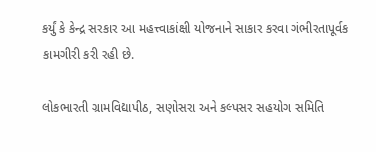કર્યું કે કેન્દ્ર સરકાર આ મહત્ત્વાકાંક્ષી યોજનાને સાકાર કરવા ગંભીરતાપૂર્વક કામગીરી કરી રહી છે.

લોકભારતી ગ્રામવિદ્યાપીઠ, સણોસરા અને કલ્પસર સહયોગ સમિતિ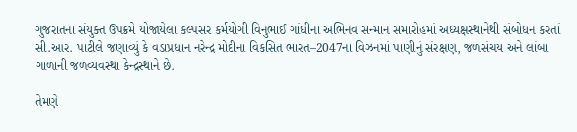ગુજરાતના સંયુક્ત ઉપક્રમે યોજાયેલા કલ્પસર કર્મયોગી વિનુભાઈ ગાંધીના અભિનવ સન્માન સમારોહમાં અધ્યક્ષસ્થાનેથી સંબોધન કરતાં સી.આર. પાટીલે જણાવ્યું કે વડાપ્રધાન નરેન્દ્ર મોદીના વિકસિત ભારત–2047ના વિઝનમાં પાણીનું સંરક્ષણ, જળસંચય અને લાંબા ગાળાની જળવ્યવસ્થા કેન્દ્રસ્થાને છે.

તેમણે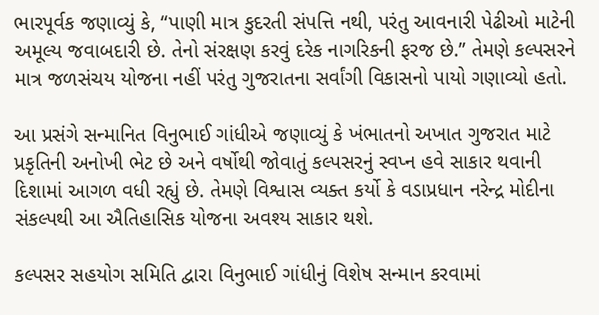ભારપૂર્વક જણાવ્યું કે, “પાણી માત્ર કુદરતી સંપત્તિ નથી, પરંતુ આવનારી પેઢીઓ માટેની અમૂલ્ય જવાબદારી છે. તેનો સંરક્ષણ કરવું દરેક નાગરિકની ફરજ છે.” તેમણે કલ્પસરને માત્ર જળસંચય યોજના નહીં પરંતુ ગુજરાતના સર્વાંગી વિકાસનો પાયો ગણાવ્યો હતો.

આ પ્રસંગે સન્માનિત વિનુભાઈ ગાંધીએ જણાવ્યું કે ખંભાતનો અખાત ગુજરાત માટે પ્રકૃતિની અનોખી ભેટ છે અને વર્ષોથી જોવાતું કલ્પસરનું સ્વપ્ન હવે સાકાર થવાની દિશામાં આગળ વધી રહ્યું છે. તેમણે વિશ્વાસ વ્યક્ત કર્યો કે વડાપ્રધાન નરેન્દ્ર મોદીના સંકલ્પથી આ ઐતિહાસિક યોજના અવશ્ય સાકાર થશે.

કલ્પસર સહયોગ સમિતિ દ્વારા વિનુભાઈ ગાંધીનું વિશેષ સન્માન કરવામાં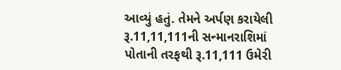આવ્યું હતું. તેમને અર્પણ કરાયેલી રૂ.11,11,111ની સન્માનરાશિમાં પોતાની તરફથી રૂ.11,111 ઉમેરી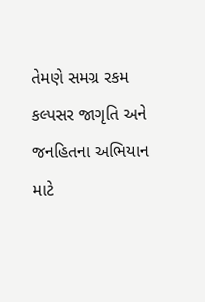તેમણે સમગ્ર રકમ કલ્પસર જાગૃતિ અને જનહિતના અભિયાન માટે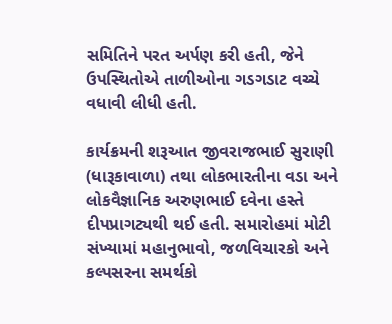સમિતિને પરત અર્પણ કરી હતી, જેને ઉપસ્થિતોએ તાળીઓના ગડગડાટ વચ્ચે વધાવી લીધી હતી.

કાર્યક્રમની શરૂઆત જીવરાજભાઈ સુરાણી (ધારૂકાવાળા) તથા લોકભારતીના વડા અને લોકવૈજ્ઞાનિક અરુણભાઈ દવેના હસ્તે દીપપ્રાગટ્યથી થઈ હતી. સમારોહમાં મોટી સંખ્યામાં મહાનુભાવો, જળવિચારકો અને કલ્પસરના સમર્થકો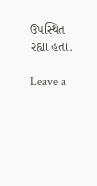ઉપસ્થિત રહ્યા હતા.

Leave a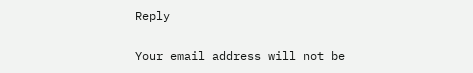Reply

Your email address will not be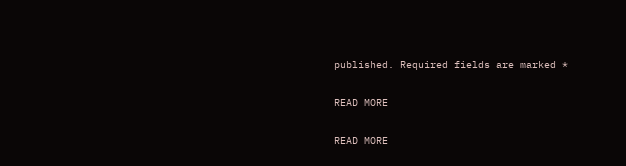published. Required fields are marked *

READ MORE

READ MORE